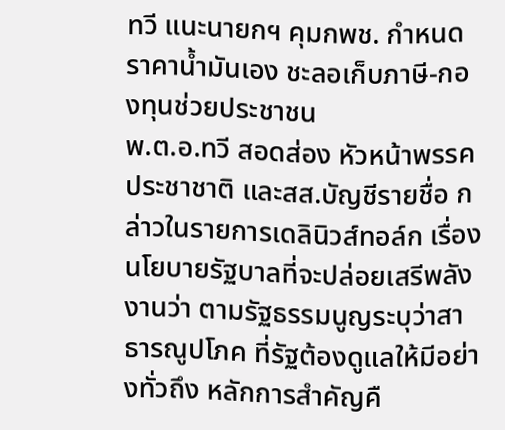ทวี แนะนายกฯ คุมกพช. กำหนดราคาน้ำมันเอง ชะลอเก็บภาษี-กองทุนช่วยประชาชน
พ.ต.อ.ทวี สอดส่อง หัวหน้าพรรคประชาชาติ และสส.บัญชีรายชื่อ กล่าวในรายการเดลินิวส์ทอล์ก เรื่องนโยบายรัฐบาลที่จะปล่อยเสรีพลังงานว่า ตามรัฐธรรมนูญระบุว่าสาธารณูปโภค ที่รัฐต้องดูแลให้มีอย่างทั่วถึง หลักการสำคัญคื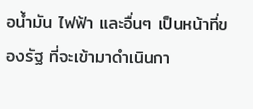อน้ำมัน ไฟฟ้า และอื่นๆ เป็นหน้าที่ของรัฐ ที่จะเข้ามาดำเนินกา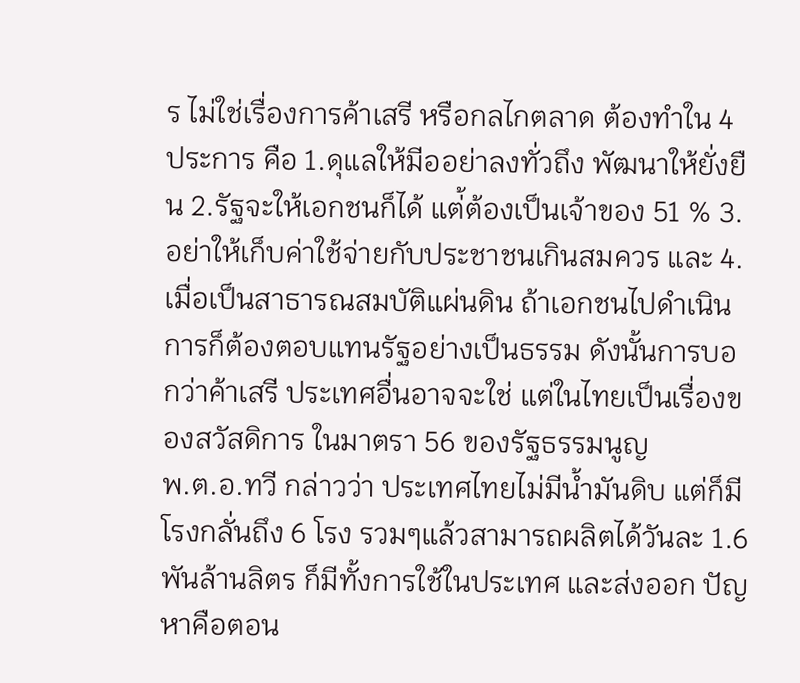ร ไม่ใช่เรื่องการค้าเสรี หรือกลไกตลาด ต้องทำใน 4 ประการ คือ 1.ดุแลให้มีออย่าลงทั่วถึง พัฒนาให้ยั่งยืน 2.รัฐจะให้เอกชนก็ได้ แต่้ต้องเป็นเจ้าของ 51 % 3. อย่าให้เก็บค่าใช้จ่ายกับประชาชนเกินสมควร และ 4. เมื่อเป็นสาธารณสมบัติแผ่นดิน ถ้าเอกชนไปดำเนินการก็ต้องตอบแทนรัฐอย่างเป็นธรรม ดังนั้นการบอกว่าค้าเสรี ประเทศอื่นอาจจะใช่ แต่ในไทยเป็นเรื่องของสวัสดิการ ในมาตรา 56 ของรัฐธรรมนูญ
พ.ต.อ.ทวี กล่าวว่า ประเทศไทยไม่มีน้ำมันดิบ แต่ก็มีโรงกลั่นถึง 6 โรง รวมๆแล้วสามารถผลิตได้วันละ 1.6 พันล้านลิตร ก็มีทั้งการใช้ในประเทศ และส่งออก ปัญหาคือตอน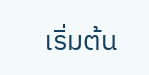เริ่มต้น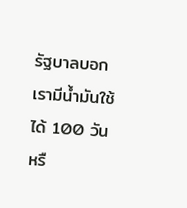รัฐบาลบอกเรามีน้ำมันใช้ได้ 100 วัน หรื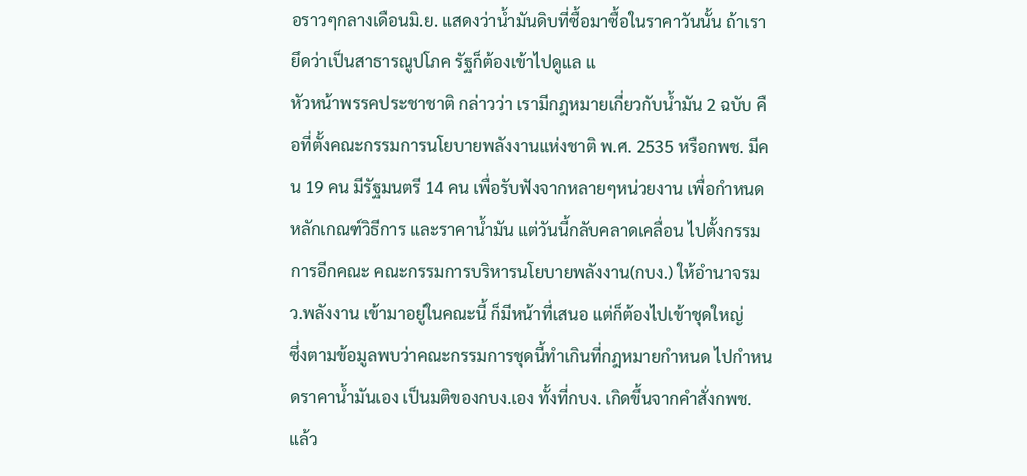อราวๆกลางเดือนมิ.ย. แสดงว่าน้ำมันดิบที่ซื้อมาซื้อในราคาวันนั้น ถ้าเรายึดว่าเป็นสาธารณูปโภค รัฐก็ต้องเข้าไปดูแล แ
หัวหน้าพรรคประชาชาติ กล่าวว่า เรามีกฎหมายเกี่ยวกับน้ำมัน 2 ฉบับ คือที่ตั้งคณะกรรมการนโยบายพลังงานแห่งชาติ พ.ศ. 2535 หรือกพช. มีคน 19 คน มีรัฐมนตรี 14 คน เพื่อรับฟังจากหลายๆหน่วยงาน เพื่อกำหนดหลักเกณฑ์วิธีการ และราคาน้ำมัน แต่วันนี้กลับคลาดเคลื่อน ไปตั้งกรรมการอีกคณะ คณะกรรมการบริหารนโยบายพลังงาน(กบง.) ให้อำนาจรมว.พลังงาน เข้ามาอยู่ในคณะนี้ ก็มีหน้าที่เสนอ แต่ก็ต้องไปเข้าชุดใหญ่
ซึ่งตามข้อมูลพบว่าคณะกรรมการชุดนี้ทำเกินที่กฎหมายกำหนด ไปกำหนดราคาน้ำมันเอง เป็นมติของกบง.เอง ทั้งที่กบง. เกิดขึ้นจากคำสั่งกพช. แล้ว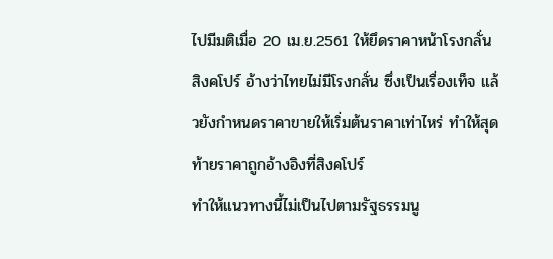ไปมีมติเมื่อ 20 เม.ย.2561 ให้ยึดราคาหน้าโรงกลั่นสิงคโปร์ อ้างว่าไทยไม่มีโรงกลั่น ซึ่งเป็นเรื่องเท็จ แล้วยังกำหนดราคาขายให้เริ่มต้นราคาเท่าไหร่ ทำให้สุดท้ายราคาถูกอ้างอิงที่สิงคโปร์
ทำให้แนวทางนี้ไม่เป็นไปตามรัฐธรรมนู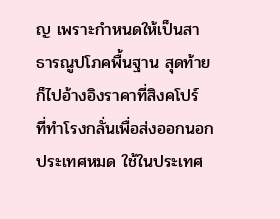ญ เพราะกำหนดให้เป็นสาธารณูปโภคพื้นฐาน สุดท้ายก็ไปอ้างอิงราคาที่สิงคโปร์ ที่ทำโรงกลั่นเพื่อส่งออกนอกประเทศหมด ใช้ในประเทศ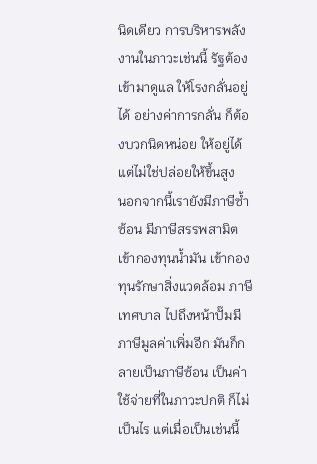นิดเดียว การบริหารพลังงานในภาวะเช่นนี้ รัฐต้องเข้ามาดูแล ให้โรงกลั่นอยู่ได้ อย่างค่าการกลั่น ก็ต้องบวกนิดหน่อย ให้อยู่ได้ แต่ไม่ใช่ปล่อยให้ขึ้นสูง
นอกจากนี้เรายังมีภาษีซ้ำซ้อน มีภาษีสรรพสามิต เข้ากองทุนน้ำมัน เข้ากองทุนรักษาสิ่งแวดล้อม ภาษีเทศบาล ไปถึงหน้าปั๊มมีภาษีมูลค่าเพิ่มอีก มันก็กลายเป็นภาษีซ้อน เป็นค่าใช้จ่ายที่ในภาวะปกติ ก็ไม่เป็นไร แต่เมื่อเป็นเช่นนี้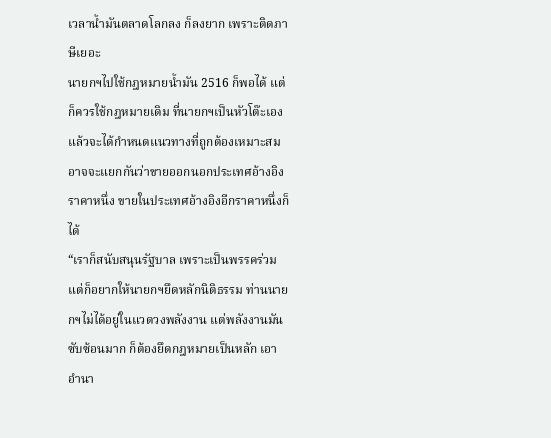เวลาน้ำมันตลาดโลกลง ก็ลงยาก เพราะติดภาษีเยอะ
นายกฯไปใช้กฎหมายน้ำมัน 2516 ก็พอได้ แต่ก็ควรใช้กฎหมายเดิม ที่นายกฯเป็นหัวโต๊ะเอง แล้วจะได้กำหนดแนวทางที่ถูกต้องเหมาะสม อาจจะแยกกันว่าขายออกนอกประเทศอ้างอิงราคาหนึ่ง ขายในประเทศอ้างอิงอีกราคาหนึ่งก็ได้
“เราก็สนับสนุนรัฐบาล เพราะเป็นพรรคร่วม แต่ก็อยากให้นายกฯยึดหลักนิติธรรม ท่านนายกฯไม่ได้อยู่ในแวดวงพลังงาน แต่พลังงานมันซับซ้อนมาก ก็ต้องยึดกฎหมายเป็นหลัก เอาอำนา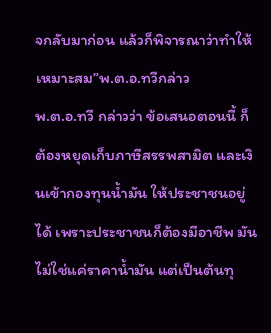จกลับมาก่อน แล้วก็พิจารณาว่าทำให้เหมาะสม”พ.ต.อ.ทวีกล่าว
พ.ต.อ.ทวี กล่าวว่า ข้อเสนอตอนนี้ ก็ต้องหยุดเก็บภาษีสรรพสามิต และเงินเข้ากองทุนน้ำมัน ให้ประชาชนอยู่ได้ เพราะประชาชนก็ต้องมีอาชีพ มันไม่ใช่แค่ราคาน้ำมัน แต่เป็นต้นทุ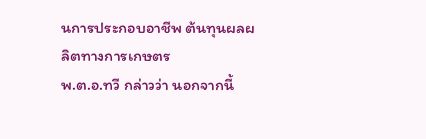นการประกอบอาชีพ ต้นทุนผลผลิตทางการเกษตร
พ.ต.อ.ทวี กล่าวว่า นอกจากนี้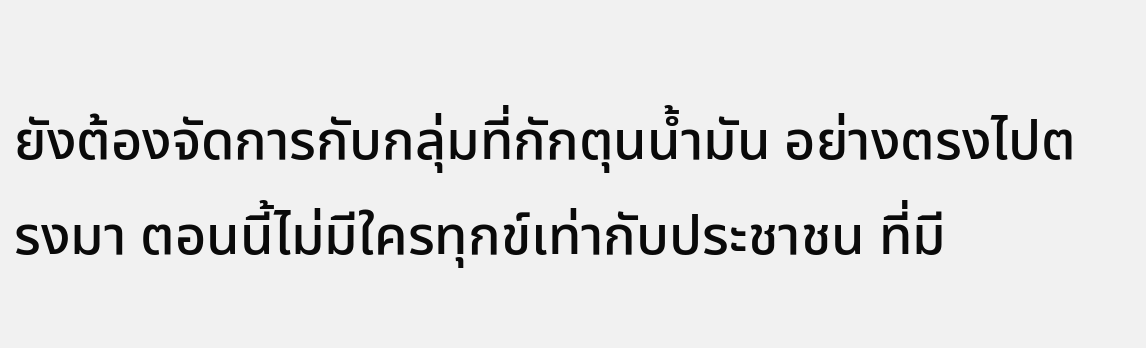ยังต้องจัดการกับกลุ่มที่กักตุนน้ำมัน อย่างตรงไปตรงมา ตอนนี้ไม่มีใครทุกข์เท่ากับประชาชน ที่มี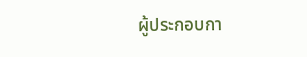ผู้ประกอบกา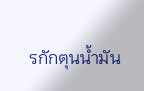รกักตุนน้ำมัน